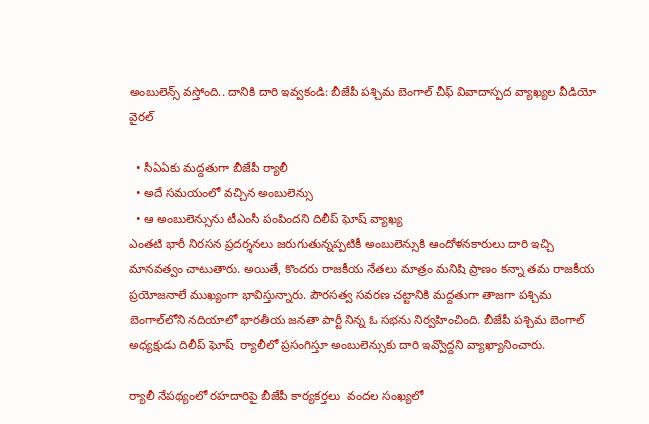అంబులెన్స్‌ వస్తోంది.. దానికి దారి ఇవ్వకండి: బీజేపీ పశ్చిమ బెంగాల్ చీఫ్‌ వివాదాస్పద వ్యాఖ్యల వీడియో వైరల్

  • సీఏఏకు మద్దతుగా బీజేపీ ర్యాలీ
  • అదే సమయంలో వచ్చిన అంబులెన్సు
  • ఆ అంబులెన్సును టీఎంసీ పంపిందని దిలీప్ ఘోష్‌ వ్యాఖ్య
ఎంతటి భారీ నిరసన ప్రదర్శనలు జరుగుతున్నప్పటికీ అంబులెన్సుకి ఆందోళనకారులు దారి ఇచ్చి మానవత్వం చాటుతారు. అయితే, కొందరు రాజకీయ నేతలు మాత్రం మనిషి ప్రాణం కన్నా తమ రాజకీయ ప్రయోజనాలే ముఖ్యంగా భావిస్తున్నారు. పౌరసత్వ సవరణ చట్టానికి మద్దతుగా తాజగా పశ్చిమ బెంగాల్‌లోని నదియాలో భారతీయ జనతా పార్టీ నిన్న ఓ సభను నిర్వహించింది. బీజేపీ పశ్చిమ బెంగాల్ అధ్యక్షుడు దిలీప్‌ ఘోష్‌  ర్యాలీలో ప్రసంగిస్తూ అంబులెన్సుకు దారి ఇవ్వొద్దని వ్యాఖ్యానించారు.

ర్యాలీ నేపథ్యంలో రహదారిపై బీజేపీ కార్యకర్తలు  వందల సంఖ్యలో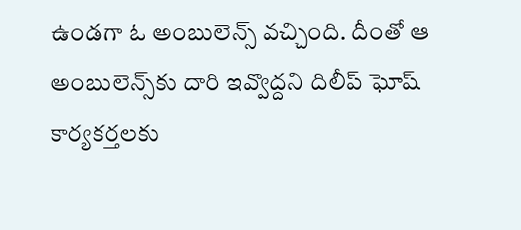ఉండగా ఓ అంబులెన్స్‌ వచ్చింది. దీంతో ఆ అంబులెన్స్‌కు దారి ఇవ్వొద్దని దిలీప్ ఘోష్ కార్యకర్తలకు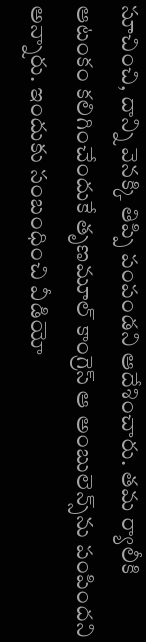సూచించి, దాన్ని వెనక్కి తిప్పి పంపండని ఆదేశించారు. తమ ర్యాలీకి ఆటంకం కలిగించేందుకే తృణమూల్‌ కాంగ్రెస్‌ ఆ అంబులెన్స్‌ను పంపిందని అన్నారు. ఇందుకు సంబంధించి వీడియో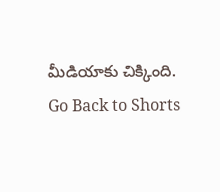మీడియాకు చిక్కింది.
Go Back to Shorts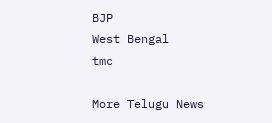BJP
West Bengal
tmc

More Telugu News